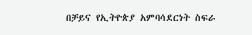በቻይና የኢትዮጵያ አምባሳደርነት ስፍራ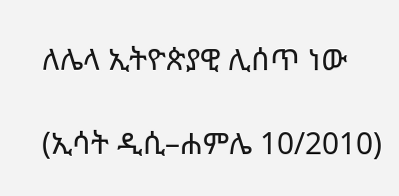ለሌላ ኢትዮጵያዊ ሊሰጥ ነው

(ኢሳት ዲሲ–ሐምሌ 10/2010)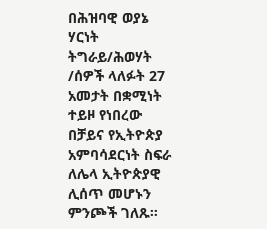በሕዝባዊ ወያኔ ሃርነት ትግራይ/ሕወሃት /ሰዎች ላለፉት 27 አመታት በቋሚነት ተይዞ የነበረው በቻይና የኢትዮጵያ አምባሳደርነት ስፍራ ለሌላ ኢትዮጵያዊ ሊሰጥ መሆኑን ምንጮች ገለጹ።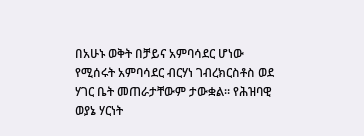በአሁኑ ወቅት በቻይና አምባሳደር ሆነው የሚሰሩት አምባሳደር ብርሃነ ገብረክርስቶስ ወደ ሃገር ቤት መጠራታቸውም ታውቋል። የሕዝባዊ ወያኔ ሃርነት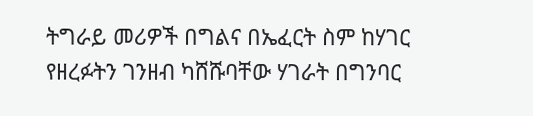ትግራይ መሪዎች በግልና በኤፈርት ስም ከሃገር የዘረፉትን ገንዘብ ካሸሹባቸው ሃገራት በግንባር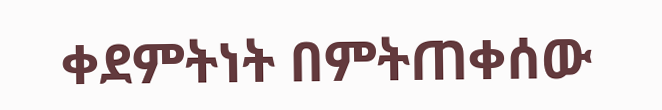ቀደምትነት በምትጠቀሰው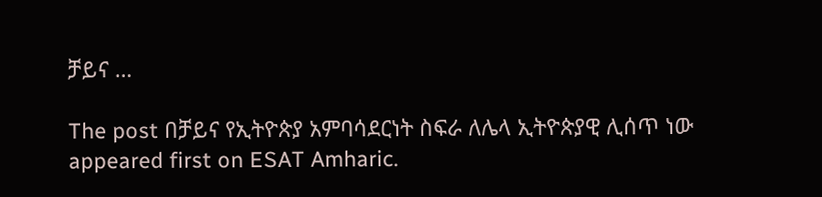ቻይና …

The post በቻይና የኢትዮጵያ አምባሳደርነት ስፍራ ለሌላ ኢትዮጵያዊ ሊሰጥ ነው appeared first on ESAT Amharic.